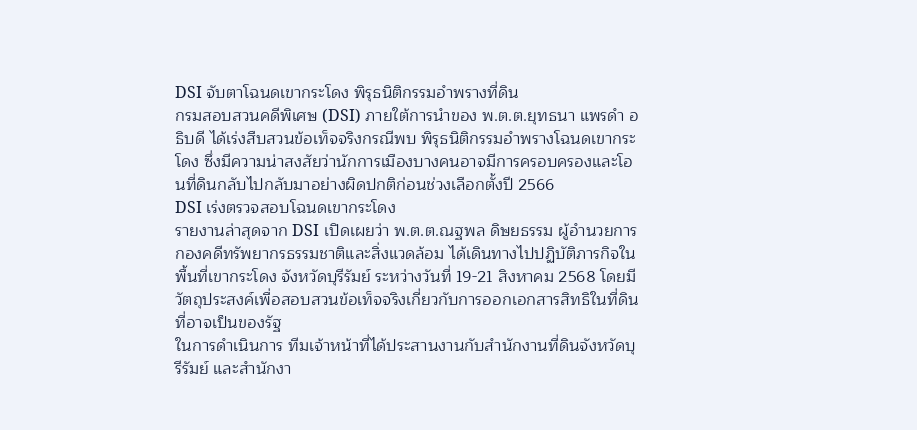DSI จับตาโฉนดเขากระโดง พิรุธนิติกรรมอำพรางที่ดิน
กรมสอบสวนคดีพิเศษ (DSI) ภายใต้การนำของ พ.ต.ต.ยุทธนา แพรดำ อธิบดี ได้เร่งสืบสวนข้อเท็จจริงกรณีพบ พิรุธนิติกรรมอำพรางโฉนดเขากระโดง ซึ่งมีความน่าสงสัยว่านักการเมืองบางคนอาจมีการครอบครองและโอนที่ดินกลับไปกลับมาอย่างผิดปกติก่อนช่วงเลือกตั้งปี 2566
DSI เร่งตรวจสอบโฉนดเขากระโดง
รายงานล่าสุดจาก DSI เปิดเผยว่า พ.ต.ต.ณฐพล ดิษยธรรม ผู้อำนวยการกองคดีทรัพยากรธรรมชาติและสิ่งแวดล้อม ได้เดินทางไปปฏิบัติภารกิจในพื้นที่เขากระโดง จังหวัดบุรีรัมย์ ระหว่างวันที่ 19-21 สิงหาคม 2568 โดยมีวัตถุประสงค์เพื่อสอบสวนข้อเท็จจริงเกี่ยวกับการออกเอกสารสิทธิในที่ดินที่อาจเป็นของรัฐ
ในการดำเนินการ ทีมเจ้าหน้าที่ได้ประสานงานกับสำนักงานที่ดินจังหวัดบุรีรัมย์ และสำนักงา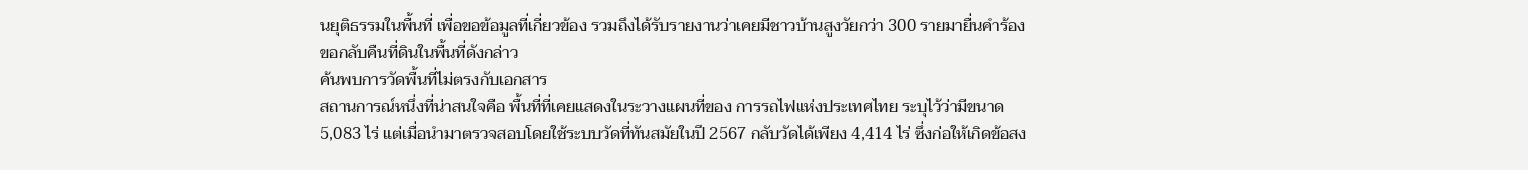นยุติธรรมในพื้นที่ เพื่อขอข้อมูลที่เกี่ยวข้อง รวมถึงได้รับรายงานว่าเคยมีชาวบ้านสูงวัยกว่า 300 รายมายื่นคำร้องขอกลับคืนที่ดินในพื้นที่ดังกล่าว
ค้นพบการวัดพื้นที่ไม่ตรงกับเอกสาร
สถานการณ์หนึ่งที่น่าสนใจคือ พื้นที่ที่เคยแสดงในระวางแผนที่ของ การรถไฟแห่งประเทศไทย ระบุไว้ว่ามีขนาด 5,083 ไร่ แต่เมื่อนำมาตรวจสอบโดยใช้ระบบวัดที่ทันสมัยในปี 2567 กลับวัดได้เพียง 4,414 ไร่ ซึ่งก่อให้เกิดข้อสง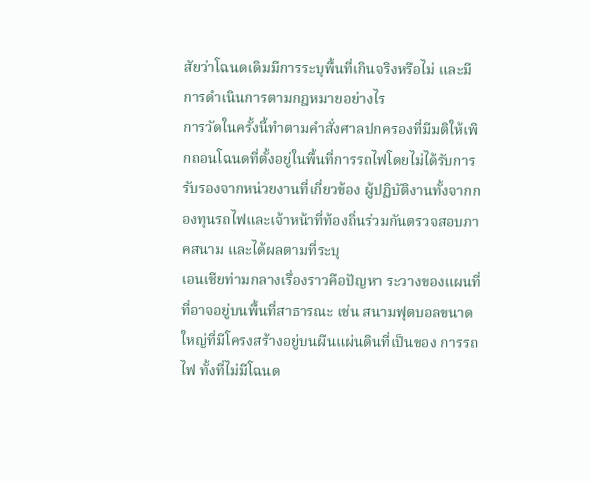สัยว่าโฉนดเดิมมีการระบุพื้นที่เกินจริงหรือไม่ และมีการดำเนินการตามกฎหมายอย่างไร
การวัดในครั้งนี้ทำตามคำสั่งศาลปกครองที่มีมติให้เพิกถอนโฉนดที่ตั้งอยู่ในพื้นที่การรถไฟโดยไม่ได้รับการรับรองจากหน่วยงานที่เกี่ยวข้อง ผู้ปฏิบัติงานทั้งจากกองทุนรถไฟและเจ้าหน้าที่ท้องถิ่นร่วมกันตรวจสอบภาคสนาม และได้ผลตามที่ระบุ
เอนเชียท่ามกลางเรื่องราวคือปัญหา ระวางของแผนที่ ที่อาจอยู่บนพื้นที่สาธารณะ เช่น สนามฟุตบอลขนาดใหญ่ที่มีโครงสร้างอยู่บนผืนแผ่นดินที่เป็นของ การรถไฟ ทั้งที่ไม่มีโฉนด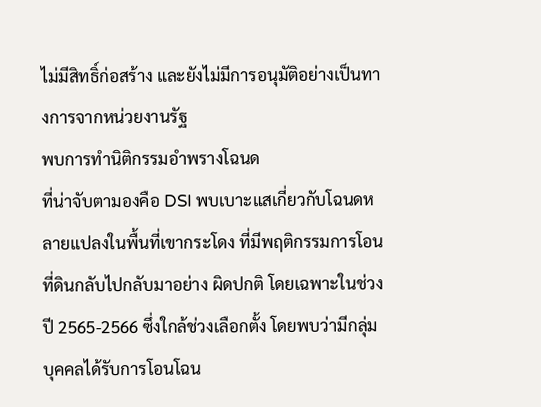ไม่มีสิทธิ์ก่อสร้าง และยังไม่มีการอนุมัติอย่างเป็นทางการจากหน่วยงานรัฐ
พบการทำนิติกรรมอำพรางโฉนด
ที่น่าจับตามองคือ DSI พบเบาะแสเกี่ยวกับโฉนดหลายแปลงในพื้นที่เขากระโดง ที่มีพฤติกรรมการโอนที่ดินกลับไปกลับมาอย่าง ผิดปกติ โดยเฉพาะในช่วงปี 2565-2566 ซึ่งใกล้ช่วงเลือกตั้ง โดยพบว่ามีกลุ่มบุคคลได้รับการโอนโฉน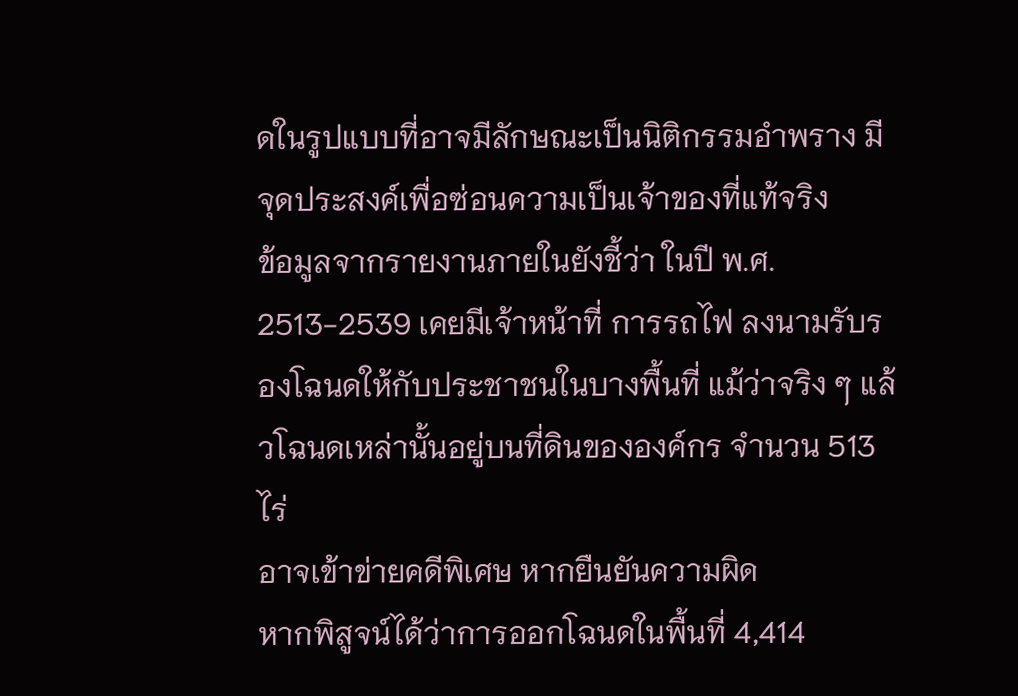ดในรูปแบบที่อาจมีลักษณะเป็นนิติกรรมอำพราง มีจุดประสงค์เพื่อซ่อนความเป็นเจ้าของที่แท้จริง
ข้อมูลจากรายงานภายในยังชี้ว่า ในปี พ.ศ. 2513-2539 เคยมีเจ้าหน้าที่ การรถไฟ ลงนามรับรองโฉนดให้กับประชาชนในบางพื้นที่ แม้ว่าจริง ๆ แล้วโฉนดเหล่านั้นอยู่บนที่ดินขององค์กร จำนวน 513 ไร่
อาจเข้าข่ายคดีพิเศษ หากยืนยันความผิด
หากพิสูจน์ได้ว่าการออกโฉนดในพื้นที่ 4,414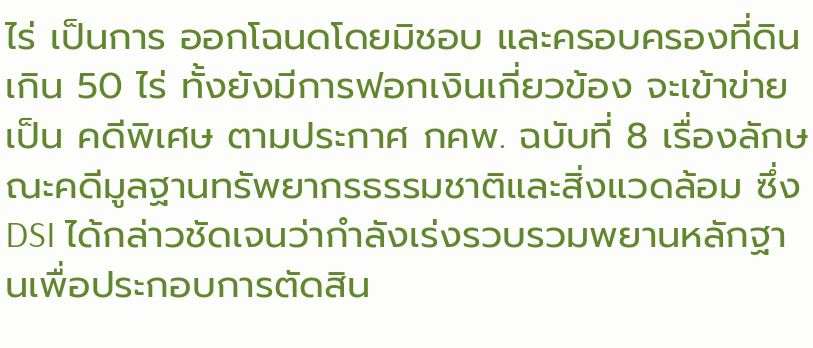ไร่ เป็นการ ออกโฉนดโดยมิชอบ และครอบครองที่ดินเกิน 50 ไร่ ทั้งยังมีการฟอกเงินเกี่ยวข้อง จะเข้าข่ายเป็น คดีพิเศษ ตามประกาศ กคพ. ฉบับที่ 8 เรื่องลักษณะคดีมูลฐานทรัพยากรธรรมชาติและสิ่งแวดล้อม ซึ่ง DSI ได้กล่าวชัดเจนว่ากำลังเร่งรวบรวมพยานหลักฐานเพื่อประกอบการตัดสิน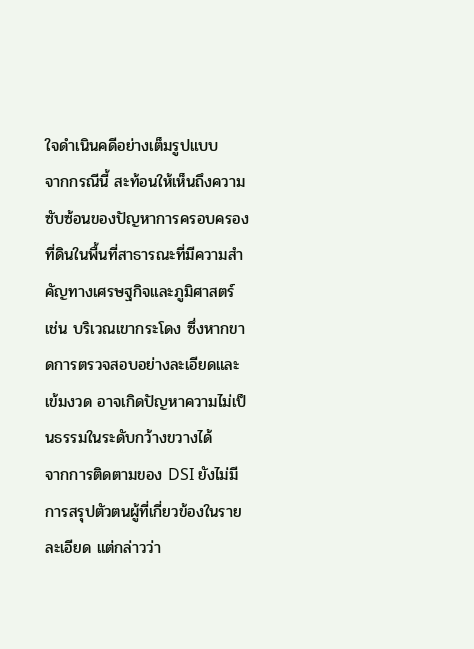ใจดำเนินคดีอย่างเต็มรูปแบบ
จากกรณีนี้ สะท้อนให้เห็นถึงความซับซ้อนของปัญหาการครอบครองที่ดินในพื้นที่สาธารณะที่มีความสำคัญทางเศรษฐกิจและภูมิศาสตร์ เช่น บริเวณเขากระโดง ซึ่งหากขาดการตรวจสอบอย่างละเอียดและเข้มงวด อาจเกิดปัญหาความไม่เป็นธรรมในระดับกว้างขวางได้
จากการติดตามของ DSI ยังไม่มีการสรุปตัวตนผู้ที่เกี่ยวข้องในรายละเอียด แต่กล่าวว่า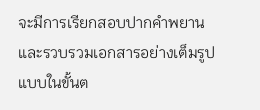จะมีการเรียกสอบปากคำพยานและรวบรวมเอกสารอย่างเต็มรูปแบบในขั้นต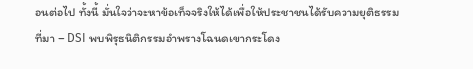อนต่อไป ทั้งนี้ มั่นใจว่าจะหาข้อเท็จจริงให้ได้เพื่อให้ประชาชนได้รับความยุติธรรม
ที่มา – DSI พบพิรุธนิติกรรมอำพรางโฉนดเขากระโดง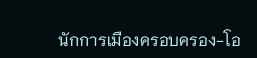นักการเมืองครอบครอง-โอ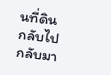นที่ดินกลับไปกลับมา